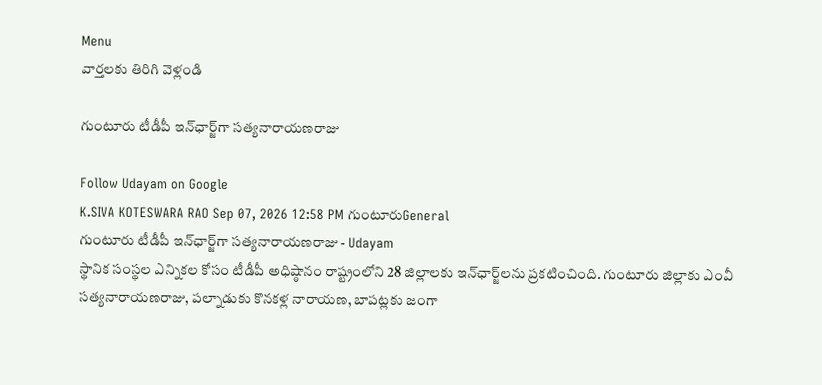Menu
వార్తలకు తిరిగి వెళ్లండి

గుంటూరు టీడీపీ ఇన్‌ఛార్జ్‌గా సత్యనారాయణరాజు

Follow Udayam on Google
K.SIVA KOTESWARA RAO Sep 07, 2026 12:58 PM గుంటూరుGeneral
గుంటూరు టీడీపీ ఇన్‌ఛార్జ్‌గా సత్యనారాయణరాజు - Udayam
స్థానిక సంస్థల ఎన్నికల కోసం టీడీపీ అధిష్ఠానం రాష్ట్రంలోని 28 జిల్లాలకు ఇన్‌ఛార్జ్‌లను ప్రకటించింది. గుంటూరు జిల్లాకు ఎంవీ సత్యనారాయణరాజు, పల్నాడుకు కొనకళ్ల నారాయణ, బాపట్లకు జంగా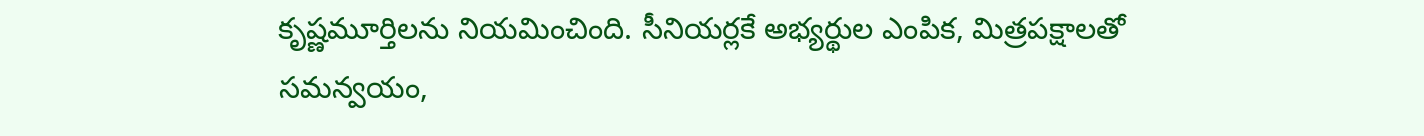కృష్ణమూర్తిలను నియమించింది. సీనియర్లకే అభ్యర్థుల ఎంపిక, మిత్రపక్షాలతో సమన్వయం,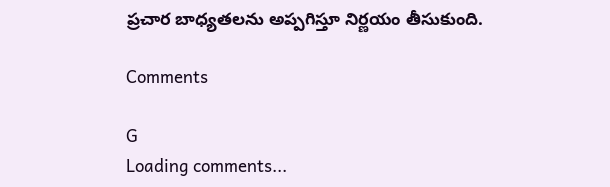ప్రచార బాధ్యతలను అప్పగిస్తూ నిర్ణయం తీసుకుంది.

Comments

G
Loading comments...